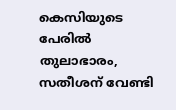കെസിയുടെ പേരിൽ തുലാഭാരം, സതീശന് വേണ്ടി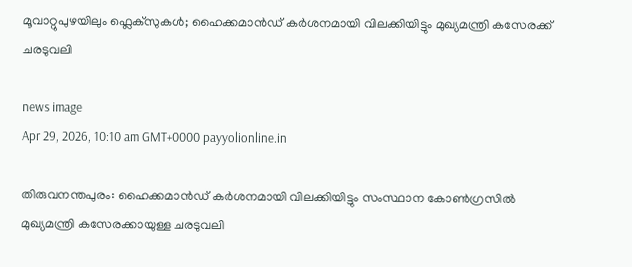മൂവാറ്റുപുഴയിലും ഫ്ലെക്സുകൾ; ഹൈക്കമാൻഡ് കർശനമായി വിലക്കിയിട്ടും മുഖ്യമന്ത്രി കസേരക്ക് ചരടുവലി

news image
Apr 29, 2026, 10:10 am GMT+0000 payyolionline.in

തിരുവനന്തപുരം: ഹൈക്കമാൻഡ് കർശനമായി വിലക്കിയിട്ടും സംസ്ഥാന കോൺഗ്രസിൽ മുഖ്യമന്ത്രി കസേരക്കായുള്ള ചരടുവലി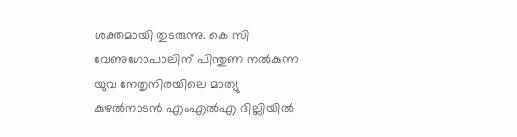ശക്തമായി തുടരുന്നു. കെ സി വേണുഗോപാലിന് പിന്തുണ നൽകുന്ന യുവ നേതൃനിരയിലെ മാത്യു കുഴൽനാടൻ എംഎൽഎ ദില്ലിയിൽ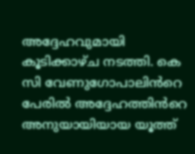അദ്ദേഹവുമായി കൂടിക്കാഴ്ച നടത്തി. കെ സി വേണുഗോപാലിൻറെ പേരിൽ അദ്ദേഹത്തിൻറെ അനുയായിയായ യൂത്ത്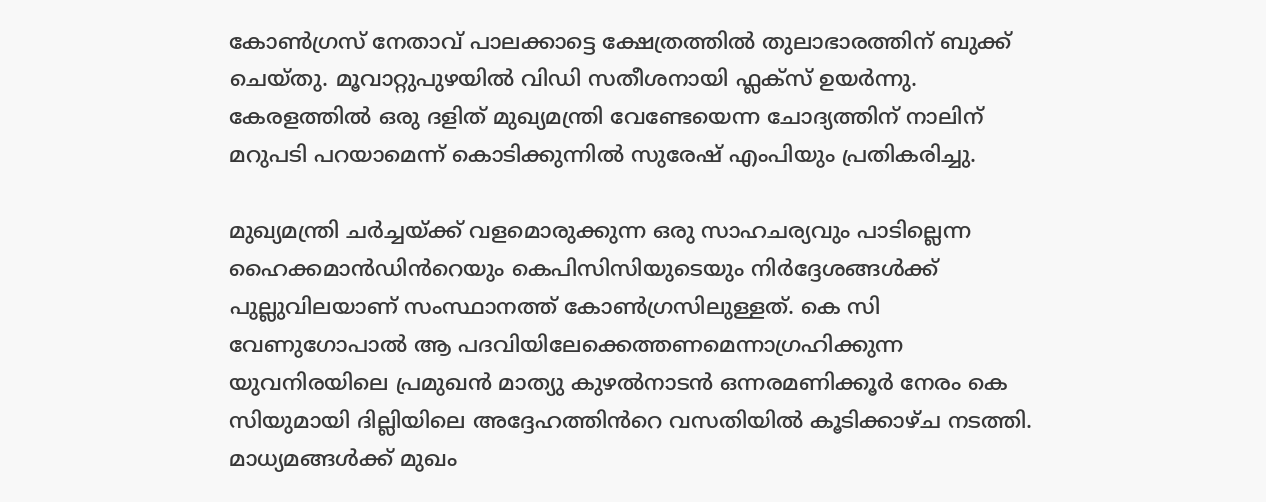കോൺഗ്രസ് നേതാവ് പാലക്കാട്ടെ ക്ഷേത്രത്തിൽ തുലാഭാരത്തിന് ബുക്ക് ചെയ്തു. മൂവാറ്റുപുഴയിൽ വിഡി സതീശനായി ഫ്ലക്സ് ഉയർന്നു. കേരളത്തിൽ ഒരു ദളിത് മുഖ്യമന്ത്രി വേണ്ടേയെന്ന ചോദ്യത്തിന് നാലിന് മറുപടി പറയാമെന്ന് കൊടിക്കുന്നിൽ സുരേഷ് എംപിയും പ്രതികരിച്ചു.

മുഖ്യമന്ത്രി ചർച്ചയ്ക്ക് വളമൊരുക്കുന്ന ഒരു സാഹചര്യവും പാടില്ലെന്ന ഹൈക്കമാൻഡിൻറെയും കെപിസിസിയുടെയും നിർദ്ദേശങ്ങൾക്ക് പുല്ലുവിലയാണ് സംസ്ഥാനത്ത് കോൺഗ്രസിലുള്ളത്. കെ സി വേണുഗോപാൽ ആ പദവിയിലേക്കെത്തണമെന്നാഗ്രഹിക്കുന്ന യുവനിരയിലെ പ്രമുഖൻ മാത്യു കുഴൽനാടൻ ഒന്നരമണിക്കൂർ നേരം കെ സിയുമായി ദില്ലിയിലെ അദ്ദേഹത്തിൻറെ വസതിയിൽ കൂടിക്കാഴ്ച നടത്തി. മാധ്യമങ്ങൾക്ക് മുഖം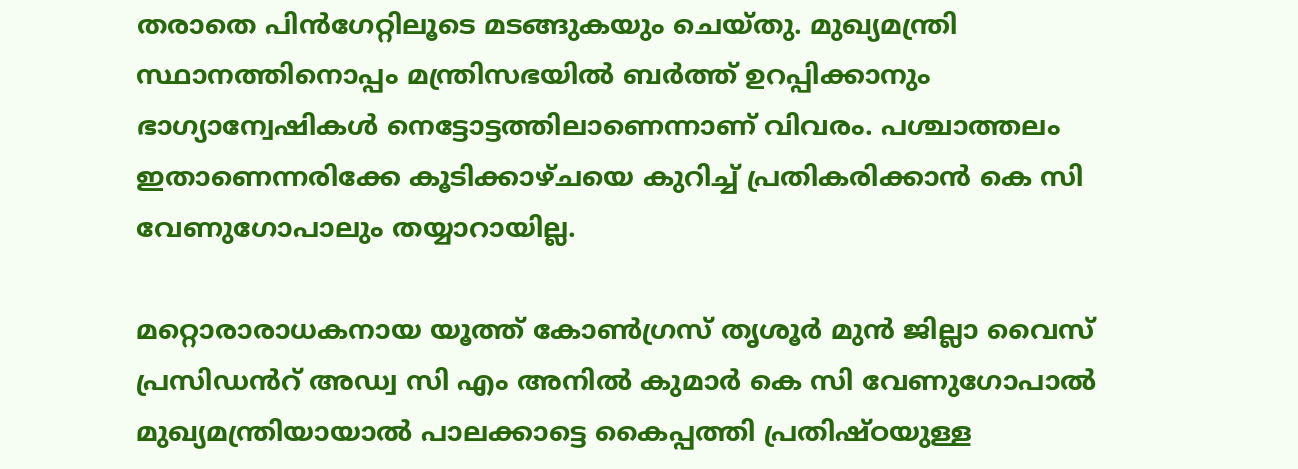തരാതെ പിൻഗേറ്റിലൂടെ മടങ്ങുകയും ചെയ്തു. മുഖ്യമന്ത്രി സ്ഥാനത്തിനൊപ്പം മന്ത്രിസഭയിൽ ബർത്ത് ഉറപ്പിക്കാനും ഭാഗ്യാന്വേഷികൾ നെട്ടോട്ടത്തിലാണെന്നാണ് വിവരം. പശ്ചാത്തലം ഇതാണെന്നരിക്കേ കൂടിക്കാഴ്ചയെ കുറിച്ച് പ്രതികരിക്കാൻ കെ സി വേണുഗോപാലും തയ്യാറായില്ല.

മറ്റൊരാരാധകനായ യൂത്ത് കോൺഗ്രസ് തൃശൂർ മുൻ ജില്ലാ വൈസ് പ്രസിഡൻറ് അഡ്വ സി എം അനിൽ കുമാർ കെ സി വേണുഗോപാൽ മുഖ്യമന്ത്രിയായാൽ പാലക്കാട്ടെ കൈപ്പത്തി പ്രതിഷ്ഠയുള്ള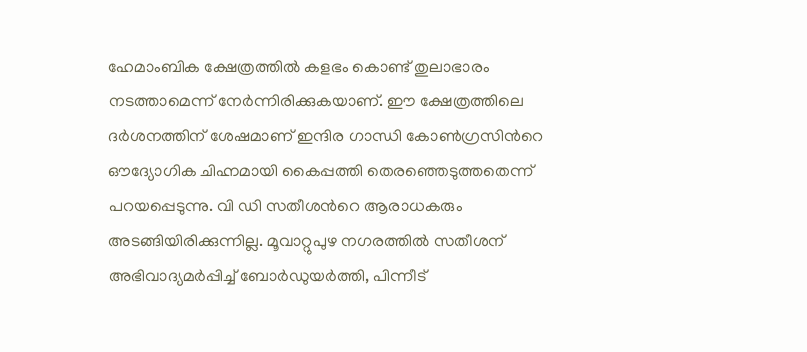ഹേമാംബിക ക്ഷേത്രത്തിൽ കളഭം കൊണ്ട് തുലാഭാരം നടത്താമെന്ന് നേർന്നിരിക്കുകയാണ്. ഈ ക്ഷേത്രത്തിലെ ദർശനത്തിന് ശേഷമാണ് ഇന്ദിര ഗാന്ധി കോൺഗ്രസിൻറെ ഔദ്യോഗിക ചിഹ്നമായി കൈപ്പത്തി തെരഞ്ഞെടുത്തതെന്ന് പറയപ്പെടുന്നു. വി ഡി സതീശൻറെ ആരാധകരും അടങ്ങിയിരിക്കുന്നില്ല. മൂവാറ്റുപുഴ നഗരത്തിൽ സതീശന് അഭിവാദ്യമർപ്പിച്ച് ബോർഡുയർത്തി, പിന്നീട്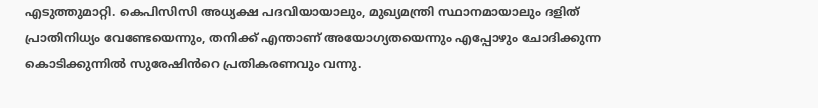എടുത്തുമാറ്റി. കെപിസിസി അധ്യക്ഷ പദവിയായാലും, മുഖ്യമന്ത്രി സ്ഥാനമായാലും ദളിത് പ്രാതിനിധ്യം വേണ്ടേയെന്നും, തനിക്ക് എന്താണ് അയോഗ്യതയെന്നും എപ്പോഴും ചോദിക്കുന്ന കൊടിക്കുന്നിൽ സുരേഷിൻറെ പ്രതികരണവും വന്നു.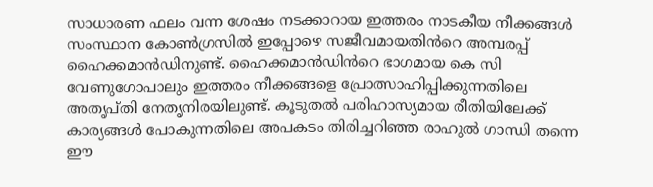സാധാരണ ഫലം വന്ന ശേഷം നടക്കാറായ ഇത്തരം നാടകീയ നീക്കങ്ങൾ സംസ്ഥാന കോൺഗ്രസിൽ ഇപ്പോഴെ സജീവമായതിൻറെ അമ്പരപ്പ് ഹൈക്കമാൻഡിനുണ്ട്. ഹൈക്കമാൻഡിൻറെ ഭാഗമായ കെ സി വേണുഗോപാലും ഇത്തരം നീക്കങ്ങളെ പ്രോത്സാഹിപ്പിക്കുന്നതിലെ അതൃപ്തി നേതൃനിരയിലുണ്ട്. കൂടുതൽ പരിഹാസ്യമായ രീതിയിലേക്ക് കാര്യങ്ങൾ പോകുന്നതിലെ അപകടം തിരിച്ചറിഞ്ഞ രാഹുൽ ഗാന്ധി തന്നെ ഈ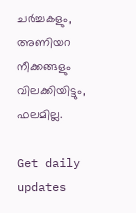ചർച്ചകളും, അണിയറ നീക്കങ്ങളും വിലക്കിയിട്ടും, ഫലമില്ല.

Get daily updates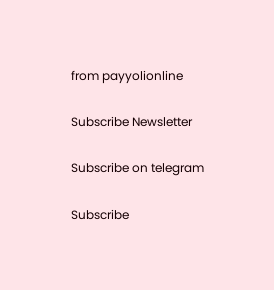from payyolionline

Subscribe Newsletter

Subscribe on telegram

Subscribe